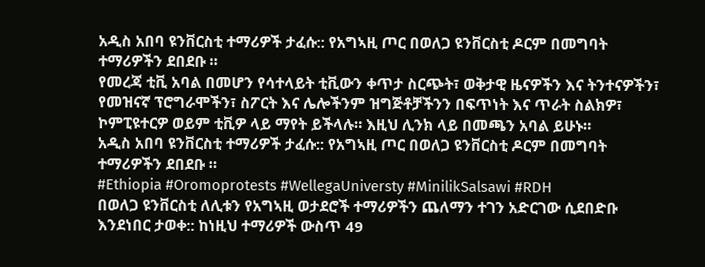አዲስ አበባ ዩንቨርስቲ ተማሪዎች ታፈሱ:: የአግኣዚ ጦር በወለጋ ዩንቨርስቲ ዶርም በመግባት ተማሪዎችን ደበደቡ ።
የመረጃ ቲቪ አባል በመሆን የሳተላይት ቲቪውን ቀጥታ ስርጭት፣ ወቅታዊ ዜናዎችን እና ትንተናዎችን፣ የመዝናኛ ፕሮግራሞችን፣ ስፖርት እና ሌሎችንም ዝግጅቶቻችንን በፍጥነት እና ጥራት ስልክዎ፣ ኮምፒዩተርዎ ወይም ቲቪዎ ላይ ማየት ይችላሉ። እዚህ ሊንክ ላይ በመጫን አባል ይሁኑ።
አዲስ አበባ ዩንቨርስቲ ተማሪዎች ታፈሱ:: የአግኣዚ ጦር በወለጋ ዩንቨርስቲ ዶርም በመግባት ተማሪዎችን ደበደቡ ።
#Ethiopia #Oromoprotests #WellegaUniversty #MinilikSalsawi #RDH
በወለጋ ዩንቨርስቲ ለሊቱን የአግኣዚ ወታደሮች ተማሪዎችን ጨለማን ተገን አድርገው ሲደበድቡ እንደነበር ታወቀ:: ከነዚህ ተማሪዎች ውስጥ 49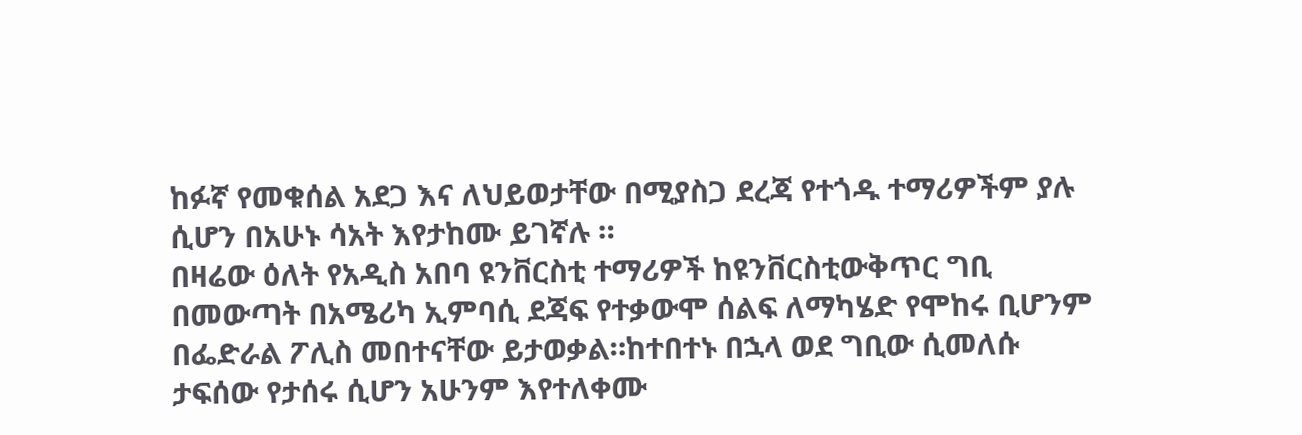ከፉኛ የመቁሰል አደጋ እና ለህይወታቸው በሚያስጋ ደረጃ የተጎዱ ተማሪዎችም ያሉ ሲሆን በአሁኑ ሳአት እየታከሙ ይገኛሉ ።
በዛሬው ዕለት የአዲስ አበባ ዩንቨርስቲ ተማሪዎች ከዩንቨርስቲውቅጥር ግቢ በመውጣት በአሜሪካ ኢምባሲ ደጃፍ የተቃውሞ ሰልፍ ለማካሄድ የሞከሩ ቢሆንም በፌድራል ፖሊስ መበተናቸው ይታወቃል።ከተበተኑ በኋላ ወደ ግቢው ሲመለሱ ታፍሰው የታሰሩ ሲሆን አሁንም እየተለቀሙ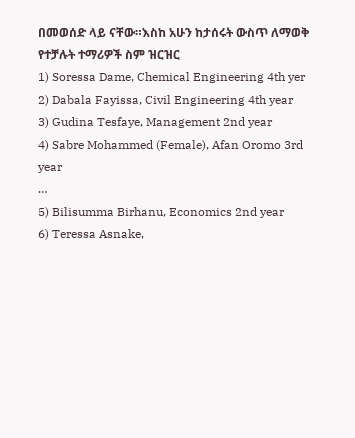በመወሰድ ላይ ናቸው።እስከ አሁን ከታሰሩት ውስጥ ለማወቅ የተቻሉት ተማሪዎች ስም ዝርዝር
1) Soressa Dame, Chemical Engineering 4th yer
2) Dabala Fayissa, Civil Engineering 4th year
3) Gudina Tesfaye, Management 2nd year
4) Sabre Mohammed (Female), Afan Oromo 3rd year
…
5) Bilisumma Birhanu, Economics 2nd year
6) Teressa Asnake,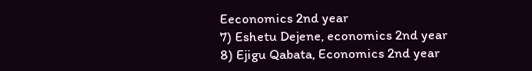Eeconomics 2nd year
7) Eshetu Dejene, economics 2nd year
8) Ejigu Qabata, Economics 2nd year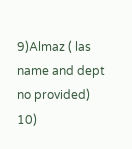9)Almaz ( las name and dept no provided)
10)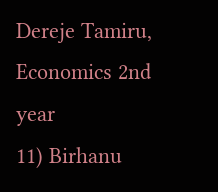Dereje Tamiru, Economics 2nd year
11) Birhanu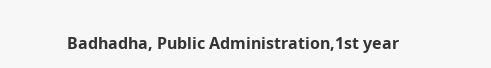Badhadha, Public Administration,1st year